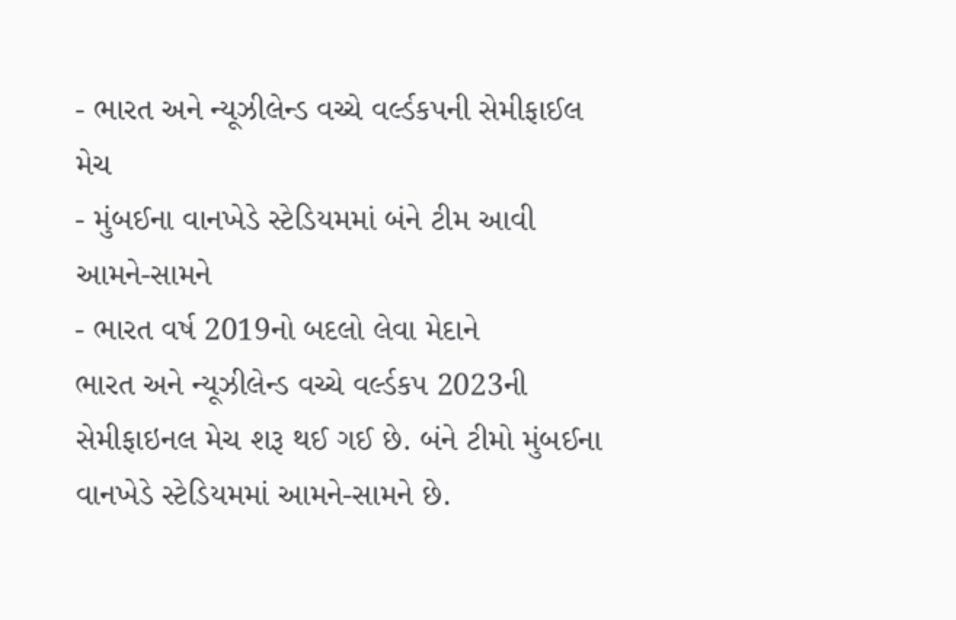- ભારત અને ન્યૂઝીલેન્ડ વચ્ચે વર્લ્ડકપની સેમીફાઈલ મેચ
- મુંબઈના વાનખેડે સ્ટેડિયમમાં બંને ટીમ આવી આમને-સામને
- ભારત વર્ષ 2019નો બદલો લેવા મેદાને
ભારત અને ન્યૂઝીલેન્ડ વચ્ચે વર્લ્ડકપ 2023ની સેમીફાઇનલ મેચ શરૂ થઈ ગઈ છે. બંને ટીમો મુંબઈના વાનખેડે સ્ટેડિયમમાં આમને-સામને છે.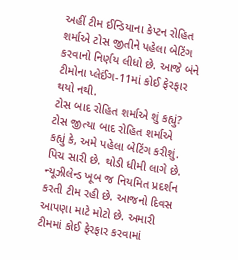અહીં ટીમ ઈન્ડિયાના કેપ્ટન રોહિત શર્માએ ટોસ જીતીને પહેલા બેટિંગ કરવાનો નિર્ણય લીધો છે. આજે બંને ટીમોના પ્લેઈંગ-11માં કોઈ ફેરફાર થયો નથી.
ટોસ બાદ રોહિત શર્માએ શું કહ્યું?
ટોસ જીત્યા બાદ રોહિત શર્માએ કહ્યું કે, અમે પહેલા બેટિંગ કરીશું. પિચ સારી છે. થોડી ધીમી લાગે છે. ન્યૂઝીલેન્ડ ખૂબ જ નિયમિત પ્રદર્શન કરતી ટીમ રહી છે. આજનો દિવસ આપણા માટે મોટો છે. અમારી ટીમમાં કોઈ ફેરફાર કરવામાં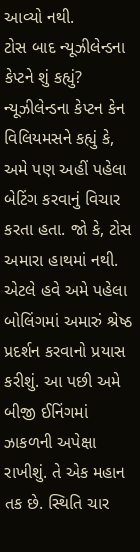આવ્યો નથી.
ટોસ બાદ ન્યૂઝીલેન્ડના કેપ્ટને શું કહ્યું?
ન્યૂઝીલેન્ડના કેપ્ટન કેન વિલિયમસને કહ્યું કે, અમે પણ અહીં પહેલા બેટિંગ કરવાનું વિચાર કરતા હતા. જો કે, ટોસ અમારા હાથમાં નથી. એટલે હવે અમે પહેલા બોલિંગમાં અમારું શ્રેષ્ઠ પ્રદર્શન કરવાનો પ્રયાસ કરીશું. આ પછી અમે બીજી ઈનિંગમાં ઝાકળની અપેક્ષા રાખીશું. તે એક મહાન તક છે. સ્થિતિ ચાર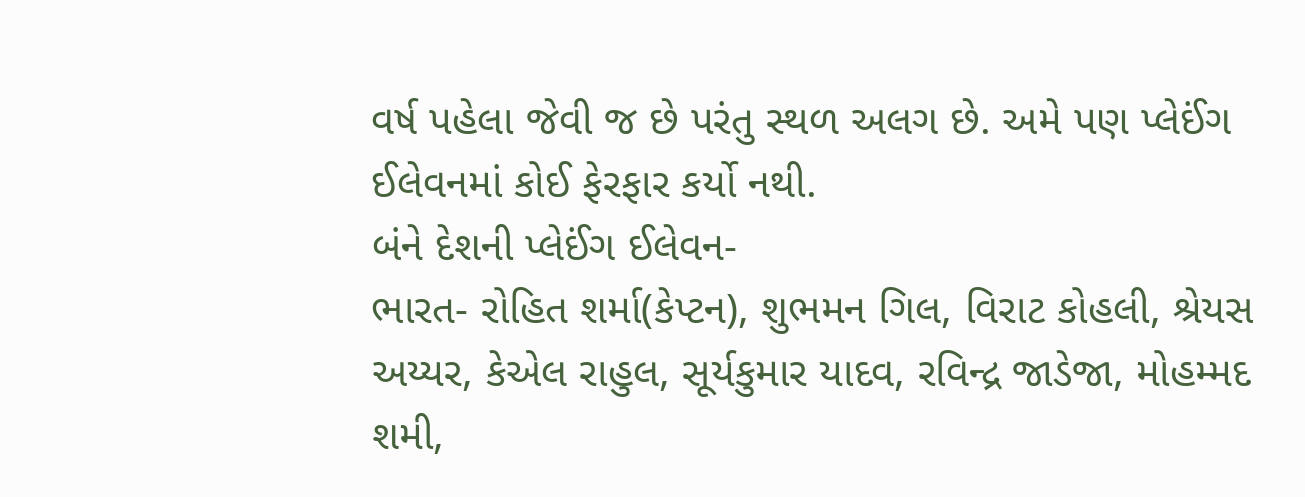વર્ષ પહેલા જેવી જ છે પરંતુ સ્થળ અલગ છે. અમે પણ પ્લેઈંગ ઈલેવનમાં કોઈ ફેરફાર કર્યો નથી.
બંને દેશની પ્લેઈંગ ઈલેવન-
ભારત- રોહિત શર્મા(કેપ્ટન), શુભમન ગિલ, વિરાટ કોહલી, શ્રેયસ અય્યર, કેએલ રાહુલ, સૂર્યકુમાર યાદવ, રવિન્દ્ર જાડેજા, મોહમ્મદ શમી,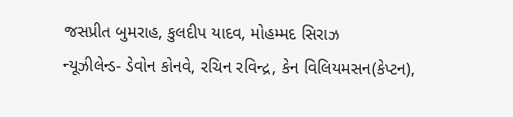જસપ્રીત બુમરાહ, કુલદીપ યાદવ, મોહમ્મદ સિરાઝ
ન્યૂઝીલેન્ડ- ડેવોન કોનવે, રચિન રવિન્દ્ર, કેન વિલિયમસન(કેપ્ટન),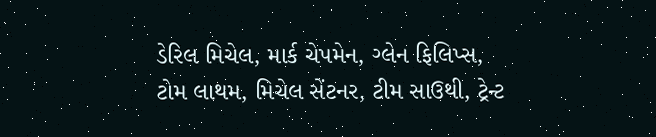ડેરિલ મિચેલ, માર્ક ચેપમેન, ગ્લેન ફિલિપ્સ, ટોમ લાથમ, મિચેલ સેંટનર, ટીમ સાઉથી, ટ્રેન્ટ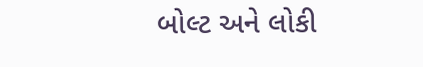બોલ્ટ અને લોકી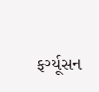ફર્ગ્યૂસન